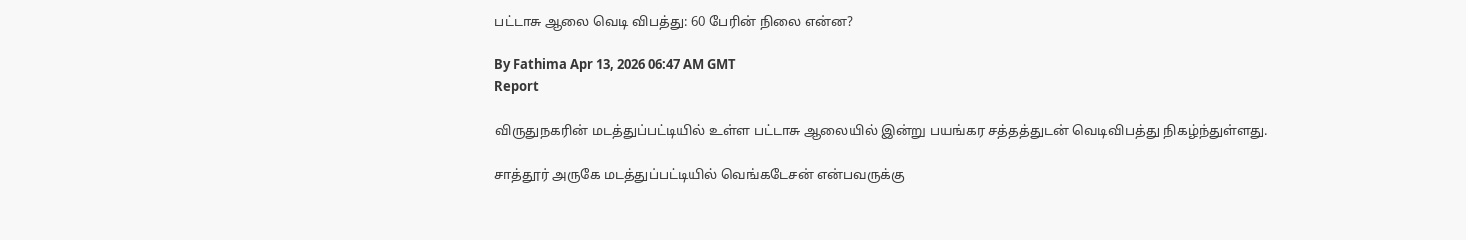பட்டாசு ஆலை வெடி விபத்து: 60 பேரின் நிலை என்ன?

By Fathima Apr 13, 2026 06:47 AM GMT
Report

விருதுநகரின் மடத்துப்பட்டியில் உள்ள பட்டாசு ஆலையில் இன்று பயங்கர சத்தத்துடன் வெடிவிபத்து நிகழ்ந்துள்ளது.

சாத்தூர் அருகே மடத்துப்பட்டியில் வெங்கடேசன் என்பவருக்கு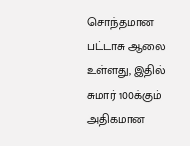சொந்தமான பட்டாசு ஆலை உள்ளது, இதில் சுமார் 100க்கும் அதிகமான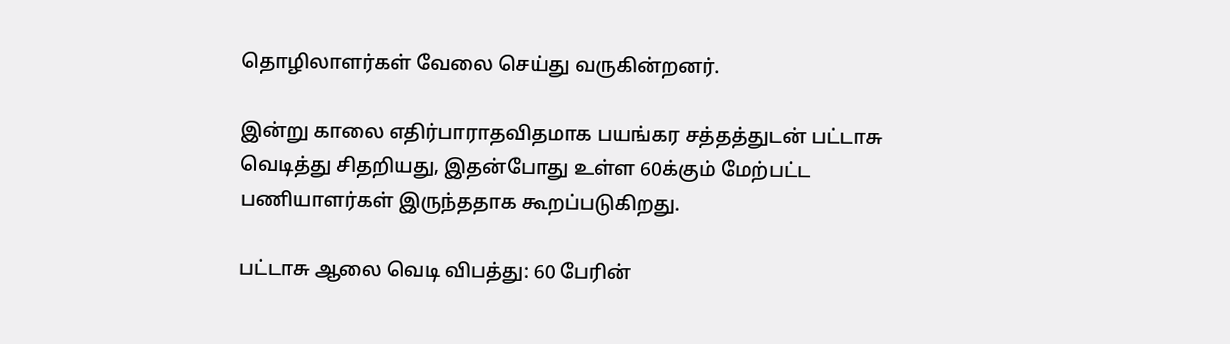தொழிலாளர்கள் வேலை செய்து வருகின்றனர்.

இன்று காலை எதிர்பாராதவிதமாக பயங்கர சத்தத்துடன் பட்டாசு வெடித்து சிதறியது, இதன்போது உள்ள 60க்கும் மேற்பட்ட பணியாளர்கள் இருந்ததாக கூறப்படுகிறது.

பட்டாசு ஆலை வெடி விபத்து: 60 பேரின்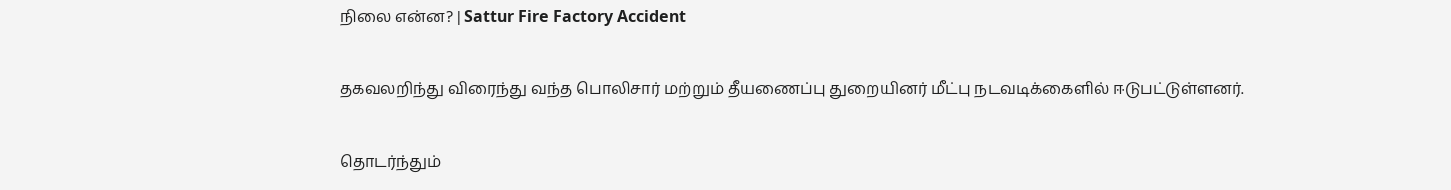நிலை என்ன? | Sattur Fire Factory Accident

தகவலறிந்து விரைந்து வந்த பொலிசார் மற்றும் தீயணைப்பு துறையினர் மீட்பு நடவடிக்கைளில் ஈடுபட்டுள்ளனர்.

தொடர்ந்தும்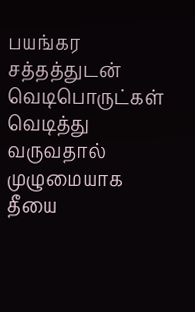பயங்கர சத்தத்துடன் வெடிபொருட்கள் வெடித்து வருவதால் முழுமையாக தீயை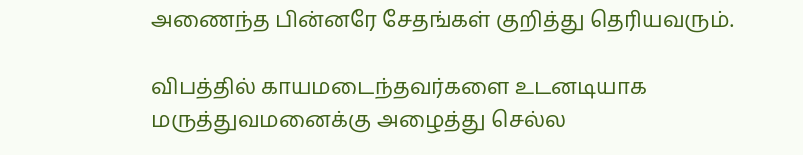அணைந்த பின்னரே சேதங்கள் குறித்து தெரியவரும்.

விபத்தில் காயமடைந்தவர்களை உடனடியாக மருத்துவமனைக்கு அழைத்து செல்ல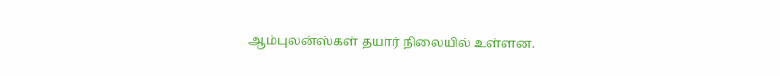ஆம்புலன்ஸ்கள் தயார் நிலையில் உள்ளன.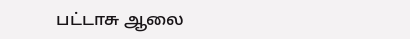பட்டாசு ஆலை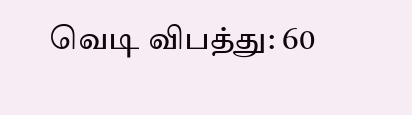வெடி விபத்து: 60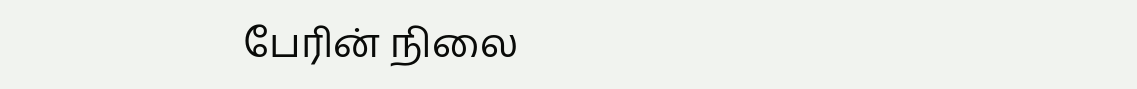பேரின் நிலை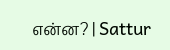என்ன? | Sattur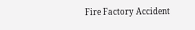Fire Factory Accident